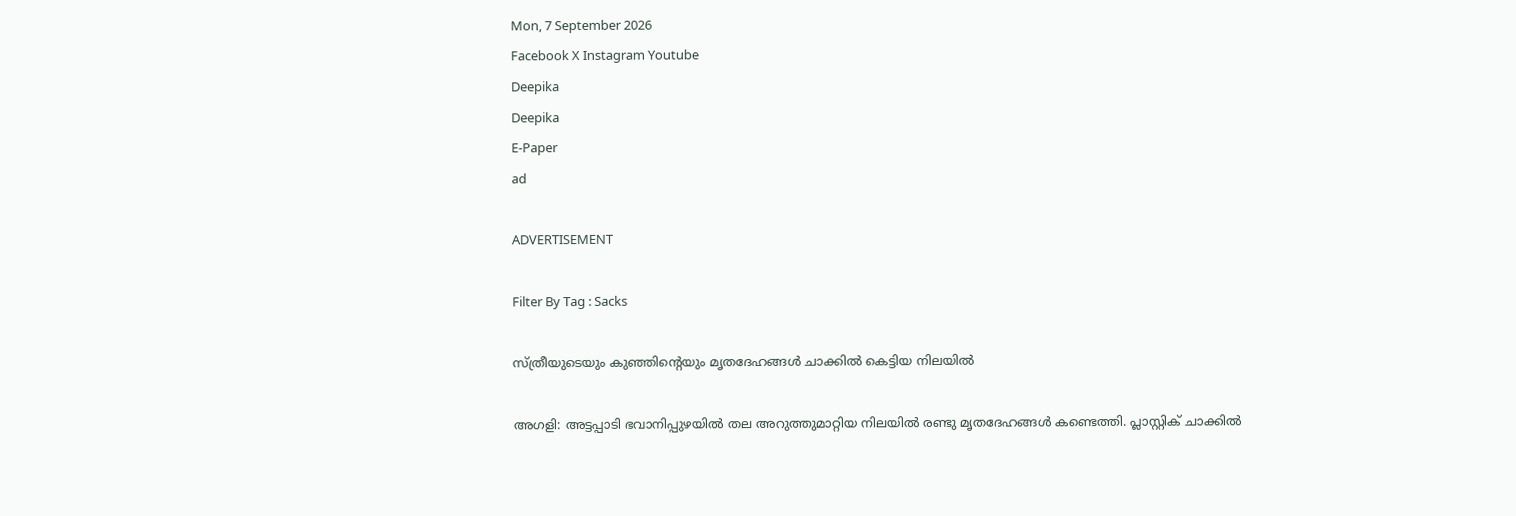Mon, 7 September 2026
Facebook X Instagram Youtube
Deepika
Deepika
E-Paper
ad

ADVERTISEMENT

Filter By Tag : Sacks

സ്ത്രീയുടെയും കുഞ്ഞിന്‍റെയും മൃതദേഹങ്ങൾ ചാക്കിൽ കെട്ടിയ നിലയിൽ

അഗളി: അട്ടപ്പാടി ഭവാനിപ്പുഴയിൽ തല അറുത്തുമാറ്റിയ നിലയിൽ രണ്ടു മൃതദേഹങ്ങൾ കണ്ടെത്തി. പ്ലാസ്റ്റിക് ചാക്കിൽ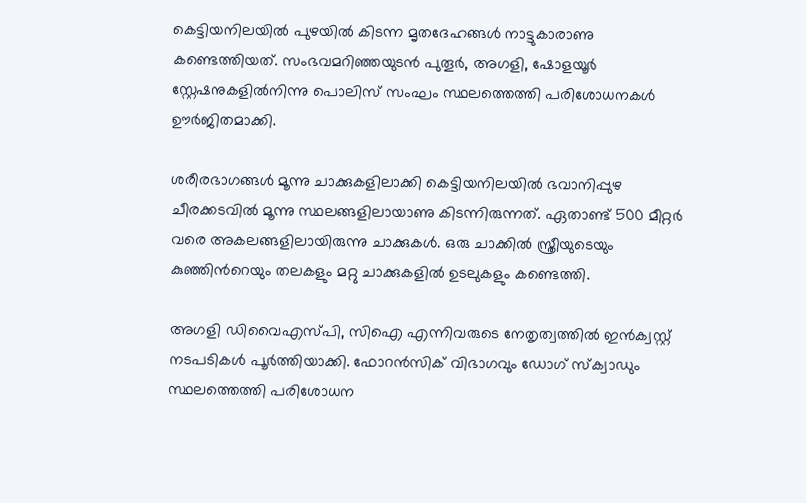കെട്ടിയനിലയിൽ പുഴയിൽ കിടന്ന മൃതദേഹങ്ങൾ നാട്ടുകാരാണു കണ്ടെത്തിയത്. സംഭവമറിഞ്ഞയുടൻ പുതൂർ, അഗളി, ഷോളയൂർ സ്റ്റേഷനുകളിൽനിന്നു പൊലിസ് സംഘം സ്ഥലത്തെത്തി പരിശോധനകൾ ഊർജിതമാക്കി.

ശരീരഭാഗങ്ങൾ മൂന്നു ചാക്കുകളിലാക്കി കെട്ടിയനിലയിൽ ഭവാനിപ്പുഴ ചീരക്കടവിൽ മൂന്നു സ്ഥലങ്ങളിലായാണു കിടന്നിരുന്നത്. ഏതാണ്ട് 500 മീറ്റർ വരെ അകലങ്ങളിലായിരുന്നു ചാക്കുകൾ. ഒരു ചാക്കിൽ സ്ത്രീയുടെയും കുഞ്ഞിന്‍റെയും തലകളും മറ്റു ചാക്കുകളിൽ ഉടലുകളും കണ്ടെത്തി.

അഗളി ഡിവൈഎസ്പി, സിഐ എന്നിവരുടെ നേതൃത്വത്തിൽ ഇൻക്വസ്റ്റ് നടപടികൾ പൂർത്തിയാക്കി. ഫോറൻസിക് വിഭാഗവും ഡോഗ് സ്‌ക്വാഡും സ്ഥലത്തെത്തി പരിശോധന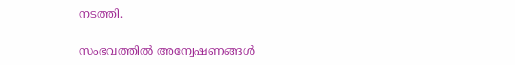നടത്തി.

സംഭവത്തിൽ അന്വേഷണങ്ങൾ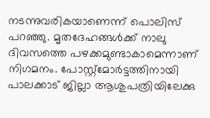നടന്നുവരികയാണെന്ന് പൊലിസ് പറഞ്ഞു. മൃതദേഹങ്ങൾക്ക് നാലു ദിവസത്തെ പഴക്കമുണ്ടാകാമെന്നാണ് നിഗമനം. പോസ്റ്റ്മോർട്ടത്തിനായി പാലക്കാട് ജില്ലാ ആശുപത്രിയിലേക്കു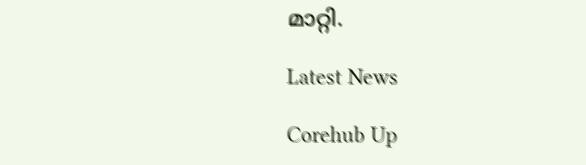മാറ്റി.

Latest News

Corehub Up